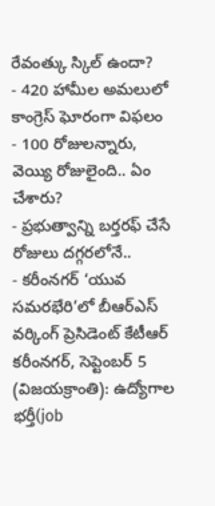రేవంత్కు స్కిల్ ఉందా?
- 420 హామీల అమలులో కాంగ్రెస్ ఘోరంగా విఫలం
- 100 రోజులన్నారు, వెయ్యి రోజులైంది.. ఏం చేశారు?
- ప్రభుత్వాన్ని బర్తరఫ్ చేసే రోజులు దగ్గరలోనే..
- కరీంనగర్ ‘యువ సమరభేరి’లో బీఆర్ఎస్ వర్కింగ్ ప్రెసిడెంట్ కేటీఆర్
కరీంనగర్, సెప్టెంబర్ 5 (విజయక్రాంతి): ఉద్యోగాల భర్తీ(job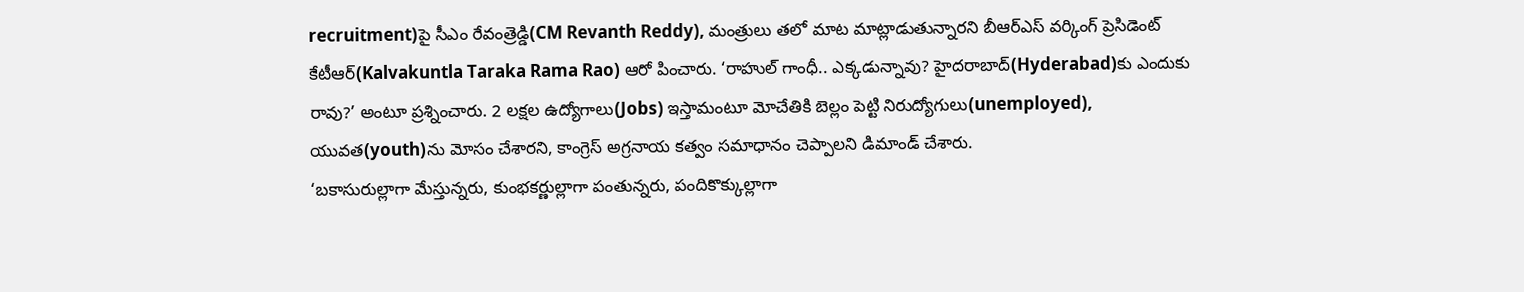recruitment)పై సీఎం రేవంత్రెడ్డి(CM Revanth Reddy), మంత్రులు తలో మాట మాట్లాడుతున్నారని బీఆర్ఎస్ వర్కింగ్ ప్రెసిడెంట్ కేటీఆర్(Kalvakuntla Taraka Rama Rao) ఆరో పించారు. ‘రాహుల్ గాంధీ.. ఎక్కడున్నావు? హైదరాబాద్(Hyderabad)కు ఎందుకు రావు?’ అంటూ ప్రశ్నించారు. 2 లక్షల ఉద్యోగాలు(Jobs) ఇస్తామంటూ మోచేతికి బెల్లం పెట్టి నిరుద్యోగులు(unemployed), యువత(youth)ను మోసం చేశారని, కాంగ్రెస్ అగ్రనాయ కత్వం సమాధానం చెప్పాలని డిమాండ్ చేశారు.
‘బకాసురుల్లాగా మేస్తున్నరు, కుంభకర్ణుల్లాగా పంతున్నరు, పందికొక్కుల్లాగా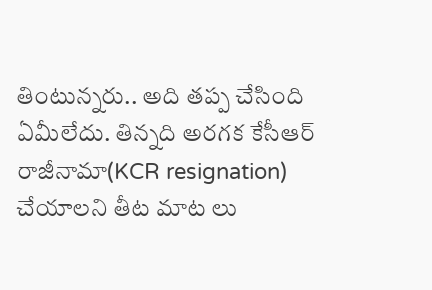తింటున్నరు.. అది తప్ప చేసింది ఏమీలేదు. తిన్నది అరగక కేసీఆర్ రాజీనామా(KCR resignation) చేయాలని తీట మాట లు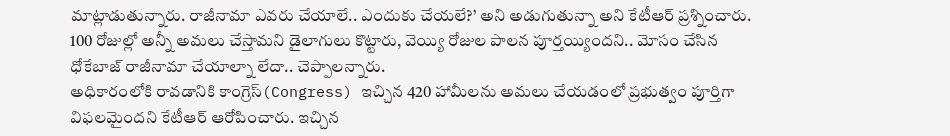మాట్లాడుతున్నారు. రాజీనామా ఎవరు చేయాలే.. ఎందుకు చేయలే?’ అని అడుగుతున్నా అని కేటీఆర్ ప్రశ్నించారు. 100 రోజుల్లో అన్నీ అమలు చేస్తామని డైలాగులు కొట్టారు, వెయ్యి రోజుల పాలన పూర్తయ్యిందని.. మోసం చేసిన ధోకేబాజ్ రాజీనామా చేయాల్నా లేదా.. చెప్పాలన్నారు.
అధికారంలోకి రావడానికి కాంగ్రెస్(Congress) ఇచ్చిన 420 హామీలను అమలు చేయడంలో ప్రభుత్వం పూర్తిగా విఫలమైందని కేటీఆర్ ఆరోపించారు. ఇచ్చిన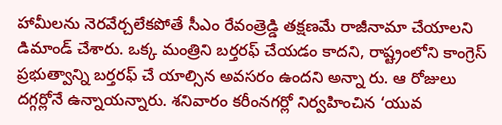హామీలను నెరవేర్చలేకపోతే సీఎం రేవంత్రెడ్డి తక్షణమే రాజీనామా చేయాలని డిమాండ్ చేశారు. ఒక్క మంత్రిని బర్తరఫ్ చేయడం కాదని, రాష్ట్రంలోని కాంగ్రెస్ ప్రభుత్వాన్ని బర్తరఫ్ చే యాల్సిన అవసరం ఉందని అన్నా రు. ఆ రోజులు దగ్గర్లోనే ఉన్నాయన్నారు. శనివారం కరీంనగర్లో నిర్వహించిన ‘యువ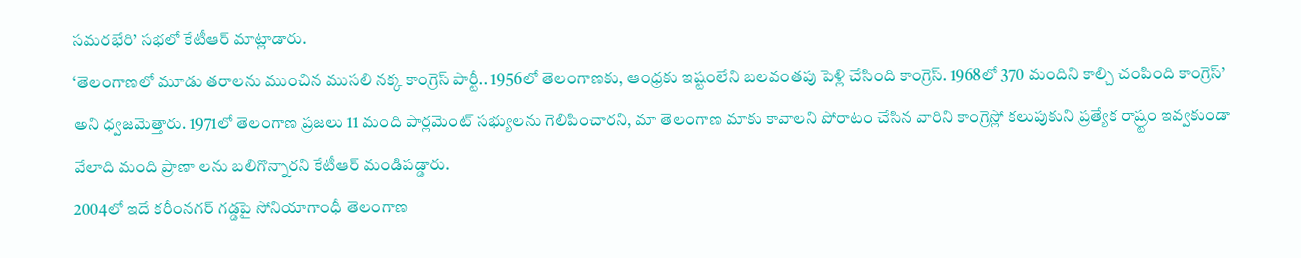సమరభేరి’ సభలో కేటీఆర్ మాట్లాడారు.
‘తెలంగాణలో మూడు తరాలను ముంచిన ముసలి నక్క కాంగ్రెస్ పార్టీ.. 1956లో తెలంగాణకు, ఆంధ్రకు ఇష్టంలేని బలవంతపు పెళ్లి చేసింది కాంగ్రెస్. 1968లో 370 మందిని కాల్చి చంపింది కాంగ్రెస్’ అని ధ్వజమెత్తారు. 1971లో తెలంగాణ ప్రజలు 11 మంది పార్లమెంట్ సభ్యులను గెలిపించారని, మా తెలంగాణ మాకు కావాలని పోరాటం చేసిన వారిని కాంగ్రెస్లో కలుపుకుని ప్రత్యేక రాష్ర్టం ఇవ్వకుండా వేలాది మంది ప్రాణా లను బలిగొన్నారని కేటీఆర్ మండిపడ్డారు.
2004లో ఇదే కరీంనగర్ గడ్డపై సోనియాగాంధీ తెలంగాణ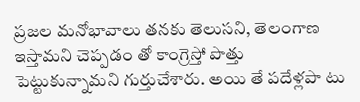ప్రజల మనోభావాలు తనకు తెలుసని, తెలంగాణ ఇస్తామని చెప్పడం తో కాంగ్రెస్తో పొత్తు పెట్టుకున్నామని గుర్తుచేశారు. అయి తే పదేళ్లపా టు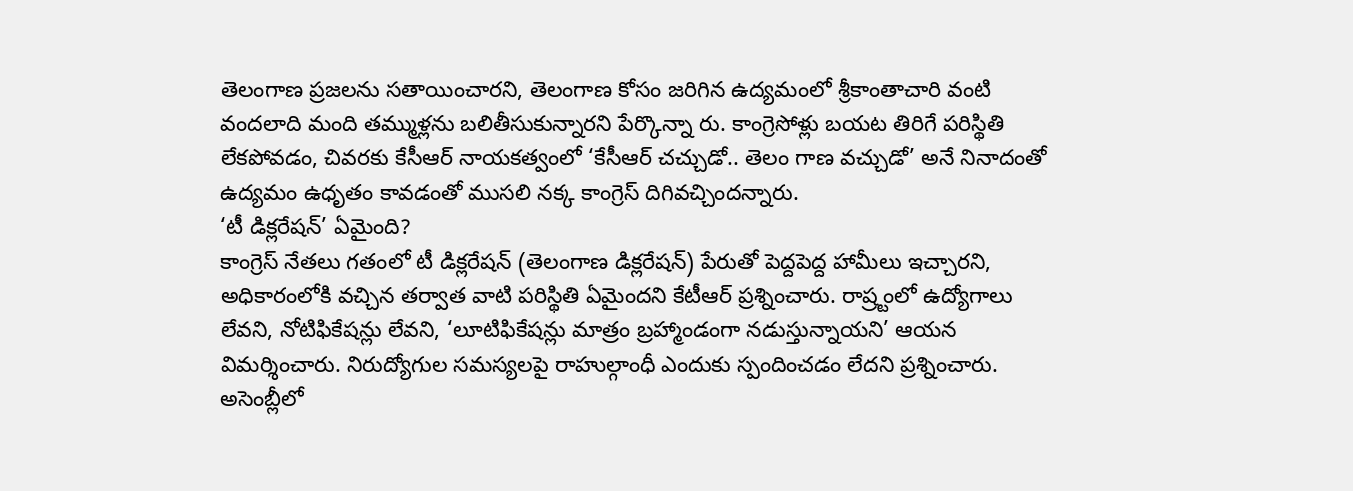తెలంగాణ ప్రజలను సతాయించారని, తెలంగాణ కోసం జరిగిన ఉద్యమంలో శ్రీకాంతాచారి వంటి వందలాది మంది తమ్ముళ్లను బలితీసుకున్నారని పేర్కొన్నా రు. కాంగ్రెసోళ్లు బయట తిరిగే పరిస్థితి లేకపోవడం, చివరకు కేసీఆర్ నాయకత్వంలో ‘కేసీఆర్ చచ్చుడో.. తెలం గాణ వచ్చుడో’ అనే నినాదంతో ఉద్యమం ఉధృతం కావడంతో ముసలి నక్క కాంగ్రెస్ దిగివచ్చిందన్నారు.
‘టీ డిక్లరేషన్’ ఏమైంది?
కాంగ్రెస్ నేతలు గతంలో టీ డిక్లరేషన్ (తెలంగాణ డిక్లరేషన్) పేరుతో పెద్దపెద్ద హామీలు ఇచ్చారని, అధికారంలోకి వచ్చిన తర్వాత వాటి పరిస్థితి ఏమైందని కేటీఆర్ ప్రశ్నించారు. రాష్ర్టంలో ఉద్యోగాలు లేవని, నోటిఫికేషన్లు లేవని, ‘లూటిఫికేషన్లు మాత్రం బ్రహ్మాండంగా నడుస్తున్నాయని’ ఆయన విమర్శించారు. నిరుద్యోగుల సమస్యలపై రాహుల్గాంధీ ఎందుకు స్పందించడం లేదని ప్రశ్నించారు.
అసెంబ్లీలో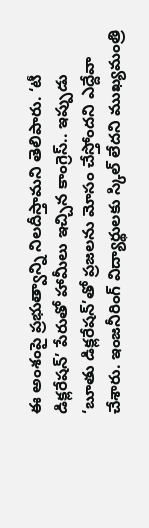ఈ అంశంపై ప్రభుత్వాన్ని నిలదీస్తామని తెలిపారు. ‘టీ డిక్లరేషన్’ పేరుతో హామీలు ఇచ్చిన కాంగ్రెస్.. ఇప్పుడు ‘బూతు డిక్లరేషన్’తో ప్రజలను మోసం చేస్తోందని ఎద్దేవా చేశారు. ఇంజనీరింగ్ విద్యార్థులకు స్కిల్ లేదని ముఖ్యమంత్రి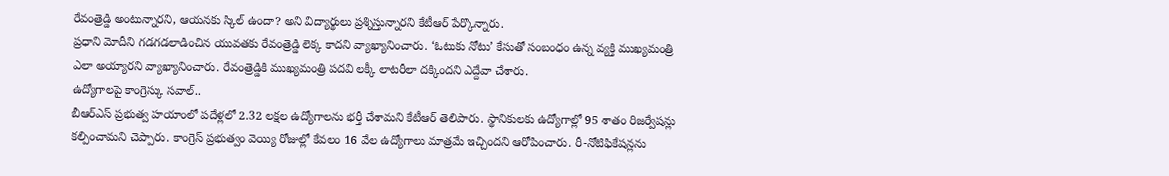రేవంత్రెడ్డి అంటున్నారని, ఆయనకు స్కిల్ ఉందా? అని విద్యార్థులు ప్రశ్నిస్తున్నారని కేటీఆర్ పేర్కొన్నారు.
ప్రధాని మోదీని గడగడలాడించిన యువతకు రేవంత్రెడ్డి లెక్క కాదని వ్యాఖ్యానించారు. ‘ఓటుకు నోటు’ కేసుతో సంబంధం ఉన్న వ్యక్తి ముఖ్యమంత్రి ఎలా అయ్యారని వ్యాఖ్యానించారు. రేవంత్రెడ్డికి ముఖ్యమంత్రి పదవి లక్కీ లాటరీలా దక్కిందని ఎద్దేవా చేశారు.
ఉద్యోగాలపై కాంగ్రెస్కు సవాల్..
బీఆర్ఎస్ ప్రభుత్వ హయాంలో పదేళ్లలో 2.32 లక్షల ఉద్యోగాలను భర్తీ చేశామని కేటీఆర్ తెలిపారు. స్థానికులకు ఉద్యోగాల్లో 95 శాతం రిజర్వేషన్లు కల్పించామని చెప్పారు. కాంగ్రెస్ ప్రభుత్వం వెయ్యి రోజుల్లో కేవలం 16 వేల ఉద్యోగాలు మాత్రమే ఇచ్చిందని ఆరోపించారు. రీ-నోటిఫికేషన్లను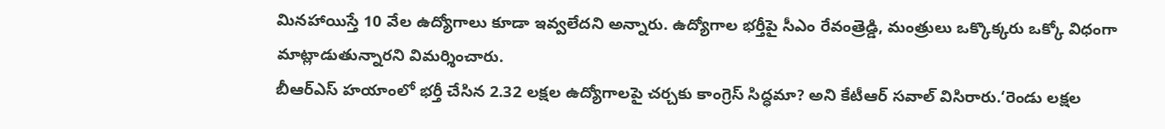మినహాయిస్తే 10 వేల ఉద్యోగాలు కూడా ఇవ్వలేదని అన్నారు. ఉద్యోగాల భర్తీపై సీఎం రేవంత్రెడ్డి, మంత్రులు ఒక్కొక్కరు ఒక్కో విధంగా మాట్లాడుతున్నారని విమర్శించారు.
బీఆర్ఎస్ హయాంలో భర్తీ చేసిన 2.32 లక్షల ఉద్యోగాలపై చర్చకు కాంగ్రెస్ సిద్ధమా? అని కేటీఆర్ సవాల్ విసిరారు.‘రెండు లక్షల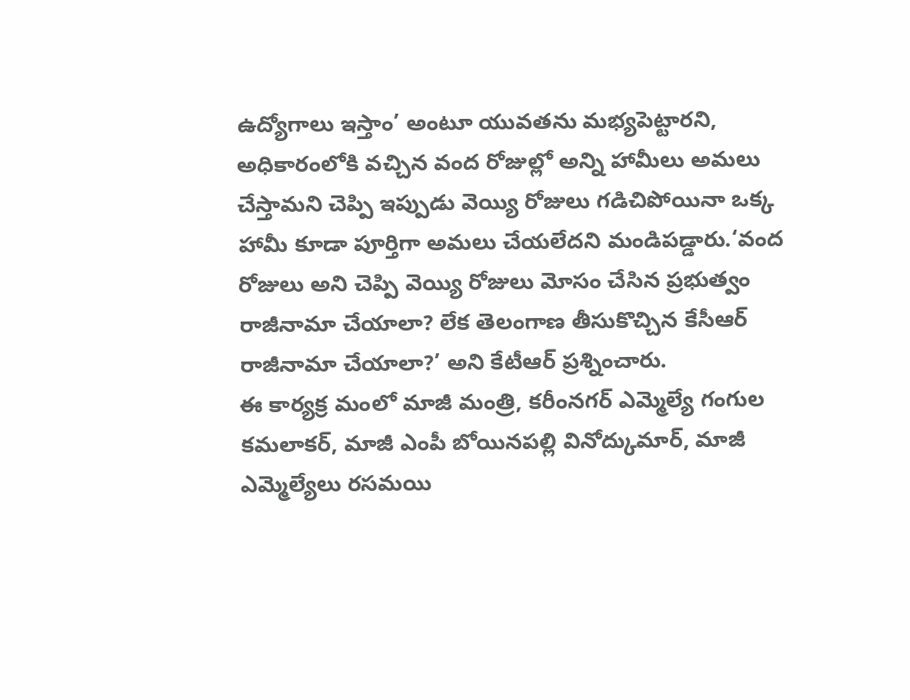ఉద్యోగాలు ఇస్తాం’ అంటూ యువతను మభ్యపెట్టారని, అధికారంలోకి వచ్చిన వంద రోజుల్లో అన్ని హామీలు అమలు చేస్తామని చెప్పి ఇప్పుడు వెయ్యి రోజులు గడిచిపోయినా ఒక్క హామీ కూడా పూర్తిగా అమలు చేయలేదని మండిపడ్డారు.‘వంద రోజులు అని చెప్పి వెయ్యి రోజులు మోసం చేసిన ప్రభుత్వం రాజీనామా చేయాలా? లేక తెలంగాణ తీసుకొచ్చిన కేసీఆర్ రాజీనామా చేయాలా?’ అని కేటీఆర్ ప్రశ్నించారు.
ఈ కార్యక్ర మంలో మాజీ మంత్రి, కరీంనగర్ ఎమ్మెల్యే గంగుల కమలాకర్, మాజీ ఎంపీ బోయినపల్లి వినోద్కుమార్, మాజీ ఎమ్మెల్యేలు రసమయి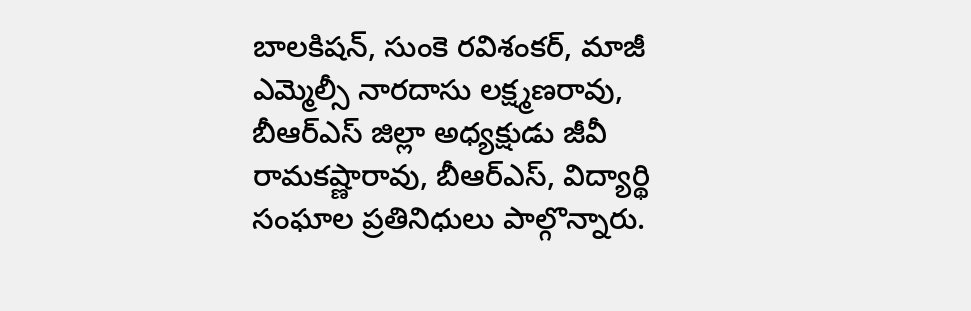బాలకిషన్, సుంకె రవిశంకర్, మాజీ ఎమ్మెల్సీ నారదాసు లక్ష్మణరావు, బీఆర్ఎస్ జిల్లా అధ్యక్షుడు జీవీ రామకష్ణారావు, బీఆర్ఎస్, విద్యార్థి సంఘాల ప్రతినిధులు పాల్గొన్నారు.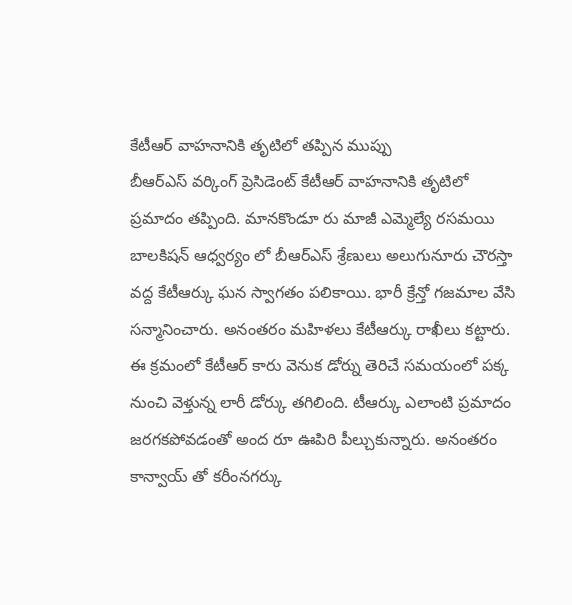కేటీఆర్ వాహనానికి తృటిలో తప్పిన ముప్పు
బీఆర్ఎస్ వర్కింగ్ ప్రెసిడెంట్ కేటీఆర్ వాహనానికి తృటిలో ప్రమాదం తప్పింది. మానకొండూ రు మాజీ ఎమ్మెల్యే రసమయి బాలకిషన్ ఆధ్వర్యం లో బీఆర్ఎస్ శ్రేణులు అలుగునూరు చౌరస్తా వద్ద కేటీఆర్కు ఘన స్వాగతం పలికాయి. భారీ క్రేన్తో గజమాల వేసి సన్మానించారు. అనంతరం మహిళలు కేటీఆర్కు రాఖీలు కట్టారు. ఈ క్రమంలో కేటీఆర్ కారు వెనుక డోర్ను తెరిచే సమయంలో పక్క నుంచి వెళ్తున్న లారీ డోర్కు తగిలింది. టీఆర్కు ఎలాంటి ప్రమాదం జరగకపోవడంతో అంద రూ ఊపిరి పీల్చుకున్నారు. అనంతరం కాన్వాయ్ తో కరీంనగర్కు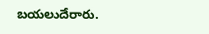బయలుదేరారు.